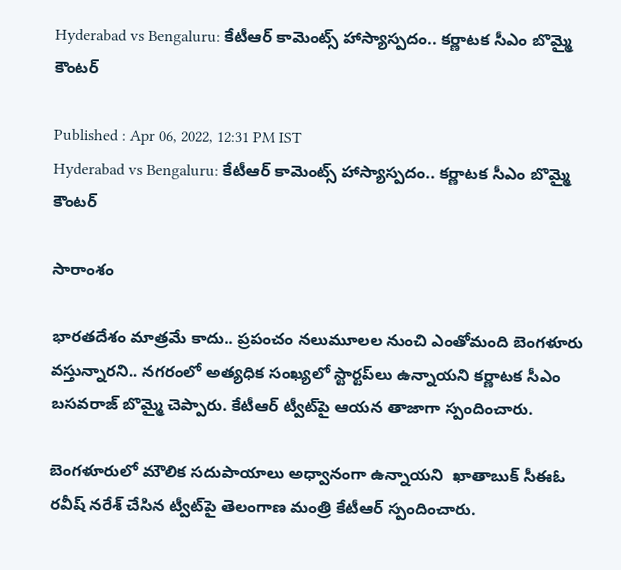Hyderabad vs Bengaluru: కేటీఆర్‌ కామెంట్స్ హాస్యాస్పదం.. కర్ణాటక సీఎం బొమ్మై కౌంటర్

Published : Apr 06, 2022, 12:31 PM IST
Hyderabad vs Bengaluru: కేటీఆర్‌ కామెంట్స్ హాస్యాస్పదం.. కర్ణాటక సీఎం బొమ్మై కౌంటర్

సారాంశం

భారతదేశం మాత్రమే కాదు.. ప్రపంచం నలుమూలల నుంచి ఎంతోమంది బెంగళూరు వస్తున్నారని.. నగరంలో అత్యధిక సంఖ్యలో స్టార్టప్‌లు ఉన్నాయని కర్ణాటక సీఎం బసవరాజ్ బొమ్మై చెప్పారు. కేటీఆర్ ట్వీట్‌పై ఆయన తాజాగా స్పందించారు.

బెంగళూరులో మౌలిక సదుపాయాలు అధ్వానంగా ఉన్నాయని  ఖాతాబుక్ సీఈఓ ర‌వీష్ న‌రేశ్ చేసిన ట్వీట్‌పై తెలంగాణ మంత్రి కేటీఆర్ స్పందించారు.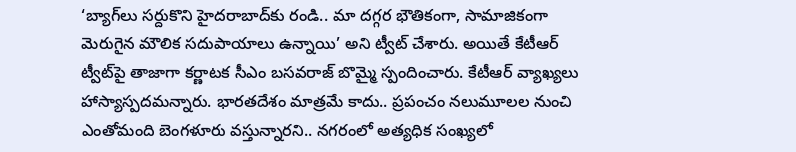‘బ్యాగ్‌లు సర్దుకొని హైదరాబాద్‌కు రండి.. మా దగ్గర భౌతికంగా, సామాజికంగా మెరుగైన మౌలిక సదుపాయాలు ఉన్నాయి’ అని ట్వీట్ చేశారు. అయితే కేటీఆర్ ట్వీట్‌పై తాజాగా కర్ణాటక సీఎం బసవరాజ్ బొమ్మై స్పందించారు. కేటీఆర్‌ వ్యాఖ్యలు హాస్యాస్పదమన్నారు. భారతదేశం మాత్రమే కాదు.. ప్రపంచం నలుమూలల నుంచి ఎంతోమంది బెంగళూరు వస్తున్నారని.. నగరంలో అత్యధిక సంఖ్యలో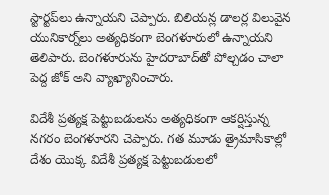స్టార్టప్‌లు ఉన్నాయని చెప్పారు. బిలియన్ల డాలర్ల విలువైన యునికార్న్‌లు అత్యధికంగా బెంగళూరులో ఉన్నాయని తెలిపారు. బెంగళూరును హైదరాబాద్‌తో పోల్చడం చాలా పెద్ద జోక్ అని వ్యాఖ్యానించారు.

విదేశీ ప్రత్యక్ష పెట్టుబడులను అత్యధికంగా ఆకర్షిస్తున్న నగరం బెంగళూరని చెప్పారు. గత మూడు త్రైమాసికాల్లో దేశం యొక్క విదేశీ ప్రత్యక్ష పెట్టుబడులలో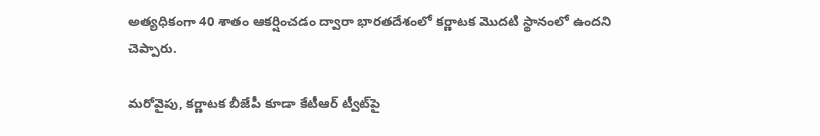అత్యధికంగా 40 శాతం ఆకర్షించడం ద్వారా భారతదేశంలో కర్ణాటక మొదటి స్థానంలో ఉందని చెప్పారు.

మరోవైపు, కర్ణాటక బీజేపీ కూడా కేటీఆర్ ట్వీట్‌పై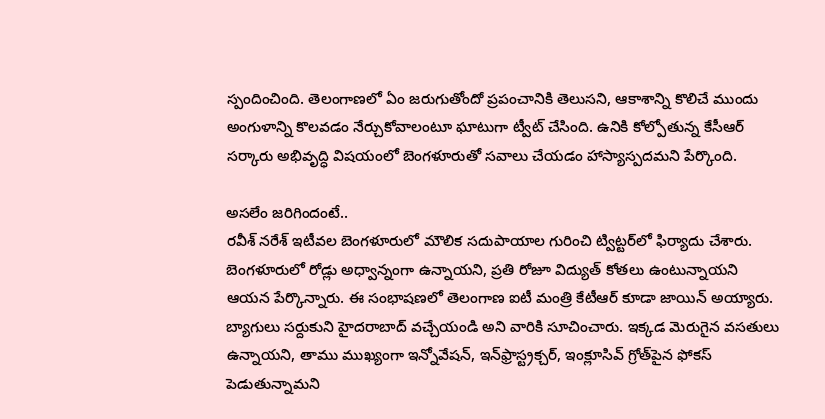స్పందించింది. తెలంగాణలో ఏం జరుగుతోందో ప్రపంచానికి తెలుసని, ఆకాశాన్ని కొలిచే ముందు అంగుళాన్ని కొలవడం నేర్చుకోవాలంటూ ఘాటుగా ట్వీట్ చేసింది. ఉనికి కోల్పోతున్న కేసీఆర్ సర్కారు అభివృద్ధి విషయంలో బెంగళూరుతో సవాలు చేయడం హాస్యాస్పదమని పేర్కొంది.

అసలేం జరిగిందంటే..
రవీశ్ నరేశ్ ఇటీవల బెంగళూరులో మౌలిక సదుపాయాల గురించి ట్విట్టర్‌లో ఫిర్యాదు చేశారు. బెంగళూరులో రోడ్లు అధ్వాన్నంగా ఉన్నాయని, ప్రతి రోజూ విద్యుత్ కోతలు ఉంటున్నాయని ఆయన పేర్కొన్నారు. ఈ సంభాషణలో తెలంగాణ ఐటీ మంత్రి కేటీఆర్ కూడా జాయిన్ అయ్యారు. బ్యాగులు సర్దుకుని హైదరాబాద్ వచ్చేయండి అని వారికి సూచించారు. ఇక్కడ మెరుగైన వసతులు ఉన్నాయని, తాము ముఖ్యంగా ఇన్నోవేషన్, ఇన్‌ఫ్రాస్ట్రక్చర్, ఇంక్లూసివ్ గ్రోత్‌పైన ఫోకస్ పెడుతున్నామని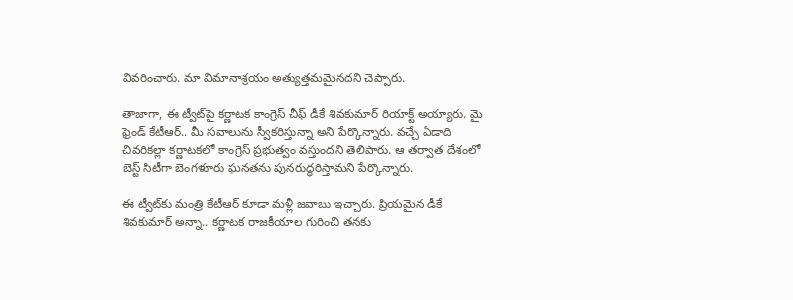వివరించారు. మా విమానాశ్రయం అత్యుత్తమమైనదని చెప్పారు.

తాజాగా, ఈ ట్వీట్‌పై కర్ణాటక కాంగ్రెస్ చీఫ్ డీకే శివకుమార్ రియాక్ట్ అయ్యారు. మై ఫ్రెండ్ కేటీఆర్.. మీ సవాలును స్వీకరిస్తున్నా అని పేర్కొన్నారు. వచ్చే ఏడాది చివరికల్లా కర్ణాటకలో కాంగ్రెస్ ప్రభుత్వం వస్తుందని తెలిపారు. ఆ తర్వాత దేశంలో బెస్ట్ సిటీగా బెంగళూరు ఘనతను పునరుద్ధరిస్తామని పేర్కొన్నారు.

ఈ ట్వీట్‌కు మంత్రి కేటీఆర్ కూడా మళ్లీ జవాబు ఇచ్చారు. ప్రియమైన డీకే శివకుమార్ అన్నా.. కర్ణాటక రాజకీయాల గురించి తనకు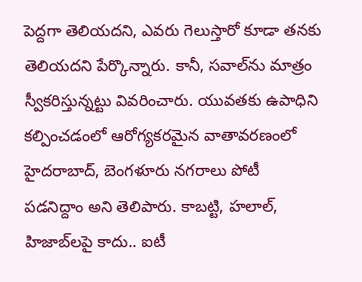పెద్దగా తెలియదని, ఎవరు గెలుస్తారో కూడా తనకు తెలియదని పేర్కొన్నారు. కానీ, సవాల్‌ను మాత్రం స్వీకరిస్తున్నట్టు వివరించారు. యువతకు ఉపాధిని కల్పించడంలో ఆరోగ్యకరమైన వాతావరణంలో హైదరాబాద్, బెంగళూరు నగరాలు పోటీ పడనిద్దాం అని తెలిపారు. కాబట్టి, హలాల్, హిజాబ్‌లపై కాదు.. ఐటీ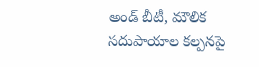అండ్ బీటీ, మౌలిక సదుపాయాల కల్పనపై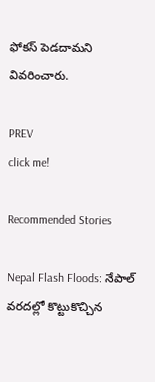ఫోకస్ పెడదామని వివరించారు.

PREV
click me!

Recommended Stories

Nepal Flash Floods: నేపాల్ వరదల్లో కొట్టుకొచ్చిన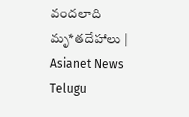వందలాది మృ*తదేహాలు | Asianet News Telugu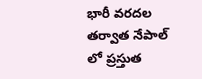భారీ వరదల తర్వాత నేపాల్ లో ప్రస్తుత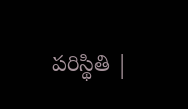పరిస్థితి |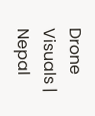Drone Visuals | Nepal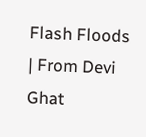Flash Floods | From Devi Ghat